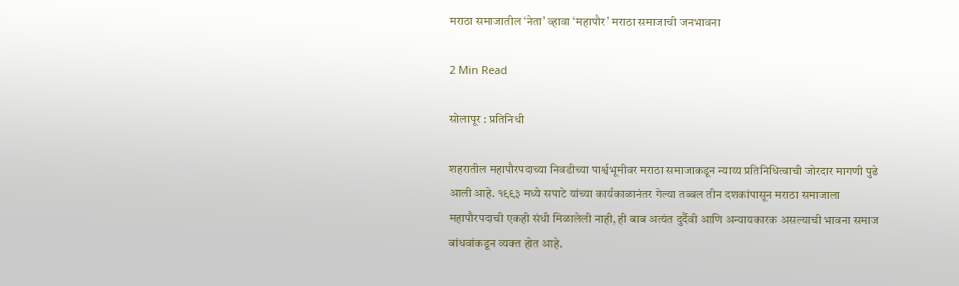मराठा समाजातील ‘नेता’ व्हावा ‘महापौर’ मराठा समाजाची जनभावना

2 Min Read

सोलापूर : प्रतिनिधी

शहरातील महापौरपदाच्या निवडीच्या पार्श्वभूमीवर मराठा समाजाकडून न्याय्य प्रतिनिधित्वाची जोरदार मागणी पुढे आली आहे. १९९३ मध्ये सपाटे यांच्या कार्यकाळानंतर गेल्या तब्बल तीन दशकांपासून मराठा समाजाला महापौरपदाची एकही संधी मिळालेली नाही, ही बाब अत्यंत दुर्दैवी आणि अन्यायकारक असल्याची भावना समाज बांधवांकडून व्यक्त होत आहे.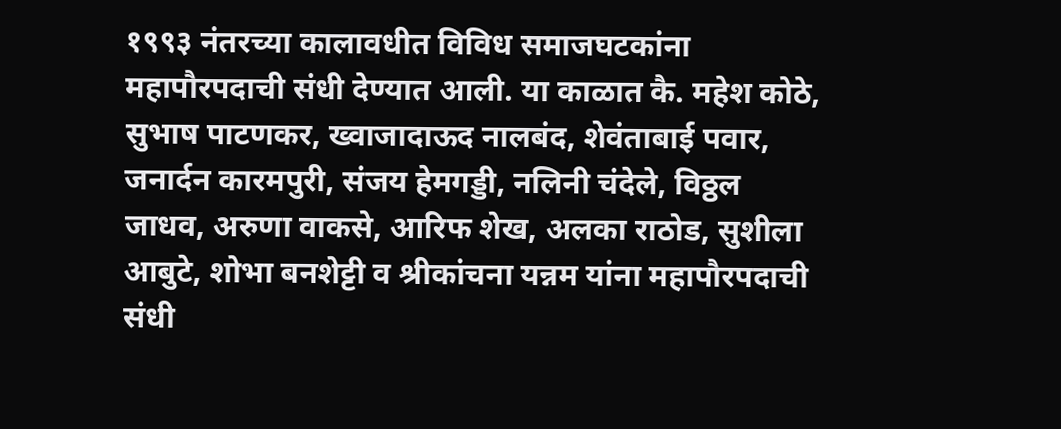१९९३ नंतरच्या कालावधीत विविध समाजघटकांना महापौरपदाची संधी देण्यात आली. या काळात कै. महेश कोठे, सुभाष पाटणकर, ख्वाजादाऊद नालबंद, शेवंताबाई पवार, जनार्दन कारमपुरी, संजय हेमगड्डी, नलिनी चंदेले, विठ्ठल जाधव, अरुणा वाकसे, आरिफ शेख, अलका राठोड, सुशीला आबुटे, शोभा बनशेट्टी व श्रीकांचना यन्नम यांना महापौरपदाची संधी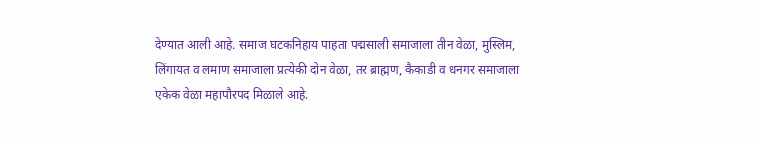देण्यात आली आहे. समाज घटकनिहाय पाहता पद्मसाली समाजाला तीन वेळा, मुस्लिम, लिंगायत व लमाण समाजाला प्रत्येकी दोन वेळा, तर ब्राह्मण, कैकाडी व धनगर समाजाला एकेक वेळा महापौरपद मिळाले आहे.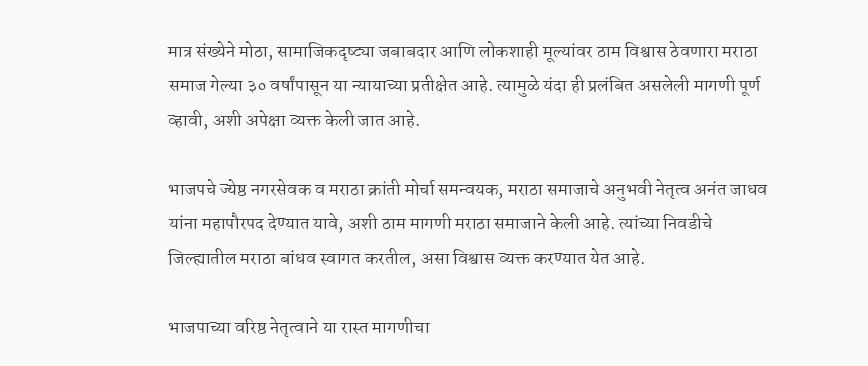मात्र संख्येने मोठा, सामाजिकदृष्ट्या जबाबदार आणि लोकशाही मूल्यांवर ठाम विश्वास ठेवणारा मराठा समाज गेल्या ३० वर्षांपासून या न्यायाच्या प्रतीक्षेत आहे. त्यामुळे यंदा ही प्रलंबित असलेली मागणी पूर्ण व्हावी, अशी अपेक्षा व्यक्त केली जात आहे.

भाजपचे ज्येष्ठ नगरसेवक व मराठा क्रांती मोर्चा समन्वयक, मराठा समाजाचे अनुभवी नेतृत्व अनंत जाधव यांना महापौरपद देण्यात यावे, अशी ठाम मागणी मराठा समाजाने केली आहे. त्यांच्या निवडीचे जिल्ह्यातील मराठा बांधव स्वागत करतील, असा विश्वास व्यक्त करण्यात येत आहे.

भाजपाच्या वरिष्ठ नेतृत्वाने या रास्त मागणीचा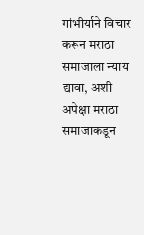गांभीर्याने विचार करून मराठा समाजाला न्याय द्यावा, अशी अपेक्षा मराठा समाजाकडून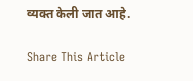व्यक्त केली जात आहे.

Share This Article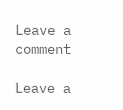Leave a comment

Leave a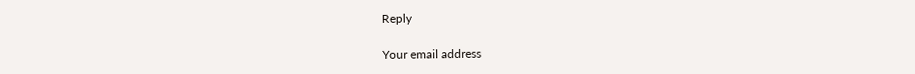Reply

Your email address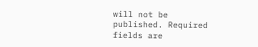will not be published. Required fields are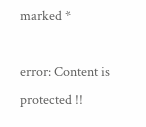marked *

error: Content is protected !!